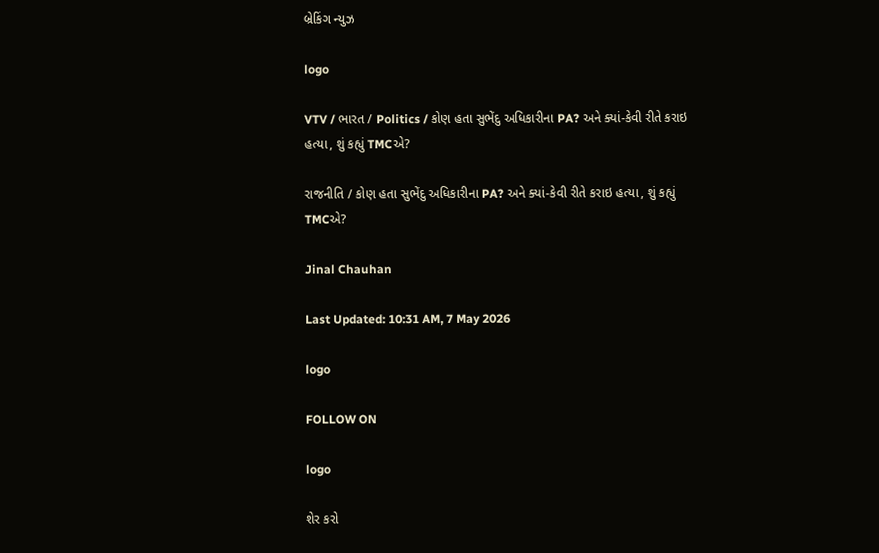બ્રેકિંગ ન્યુઝ

logo

VTV / ભારત / Politics / કોણ હતા સુભેંદુ અધિકારીના PA? અને ક્યાં-કેવી રીતે કરાઇ હત્યા, શું કહ્યું TMCએ?

રાજનીતિ / કોણ હતા સુભેંદુ અધિકારીના PA? અને ક્યાં-કેવી રીતે કરાઇ હત્યા, શું કહ્યું TMCએ?

Jinal Chauhan

Last Updated: 10:31 AM, 7 May 2026

logo

FOLLOW ON

logo

શેર કરો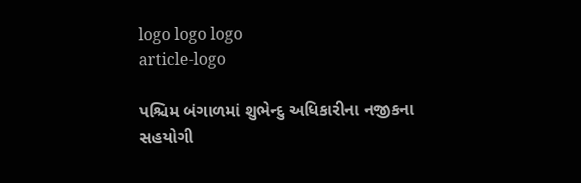logo logo logo
article-logo

પશ્ચિમ બંગાળમાં શુભેન્દુ અધિકારીના નજીકના સહયોગી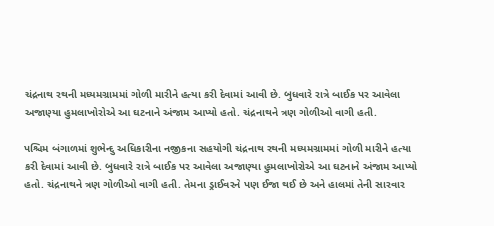ચંદ્રનાથ રથની મધ્યમગ્રામમાં ગોળી મારીને હત્યા કરી દેવામાં આવી છે. બુધવારે રાત્રે બાઈક પર આવેલા અજાણ્યા હુમલાખોરોએ આ ઘટનાને અંજામ આપ્યો હતો. ચંદ્રનાથને ત્રણ ગોળીઓ વાગી હતી.

પશ્ચિમ બંગાળમાં શુભેન્દુ અધિકારીના નજીકના સહયોગી ચંદ્રનાથ રથની મધ્યમગ્રામમાં ગોળી મારીને હત્યા કરી દેવામાં આવી છે. બુધવારે રાત્રે બાઈક પર આવેલા અજાણ્યા હુમલાખોરોએ આ ઘટનાને અંજામ આપ્યો હતો. ચંદ્રનાથને ત્રણ ગોળીઓ વાગી હતી. તેમના ડ્રાઈવરને પણ ઈજા થઈ છે અને હાલમાં તેની સારવાર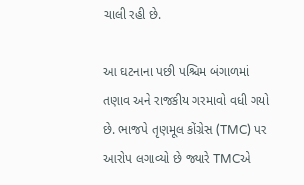ચાલી રહી છે.

આ ઘટનાના પછી પશ્ચિમ બંગાળમાં તણાવ અને રાજકીય ગરમાવો વધી ગયો છે. ભાજપે તૃણમૂલ કોંગ્રેસ (TMC) પર આરોપ લગાવ્યો છે જ્યારે TMCએ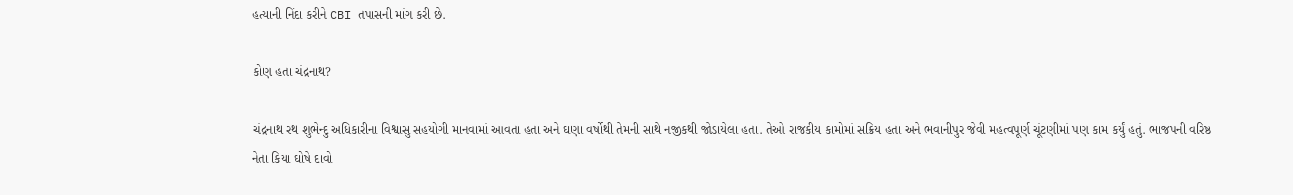હત્યાની નિંદા કરીને CBI તપાસની માંગ કરી છે.

કોણ હતા ચંદ્રનાથ?

ચંદ્રનાથ રથ શુભેન્દુ અધિકારીના વિશ્વાસુ સહયોગી માનવામાં આવતા હતા અને ઘણા વર્ષોથી તેમની સાથે નજીકથી જોડાયેલા હતા. તેઓ રાજકીય કામોમાં સક્રિય હતા અને ભવાનીપુર જેવી મહત્વપૂર્ણ ચૂંટણીમાં પણ કામ કર્યું હતું. ભાજપની વરિષ્ઠ નેતા કિયા ઘોષે દાવો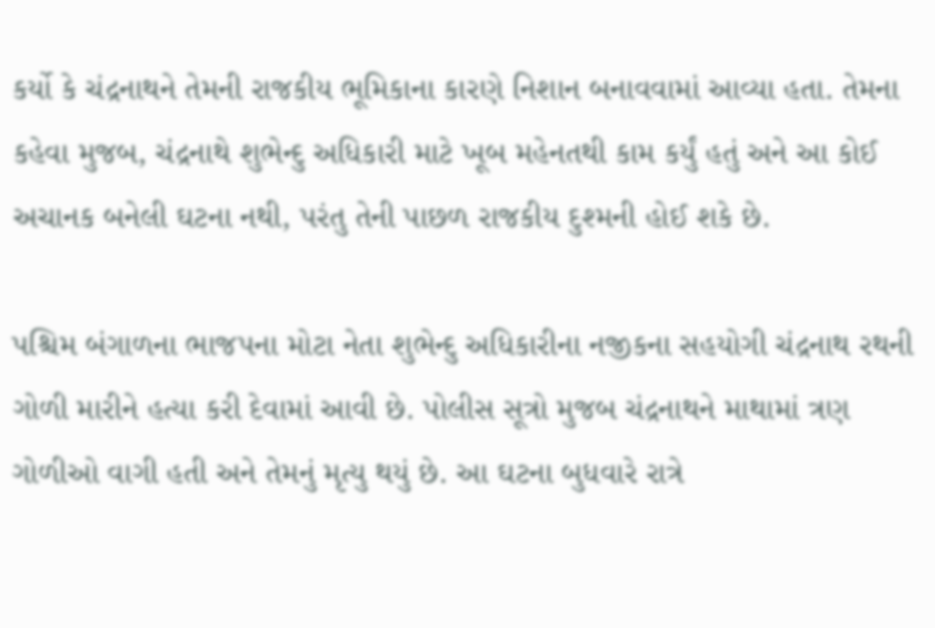કર્યો કે ચંદ્રનાથને તેમની રાજકીય ભૂમિકાના કારણે નિશાન બનાવવામાં આવ્યા હતા. તેમના કહેવા મુજબ, ચંદ્રનાથે શુભેન્દુ અધિકારી માટે ખૂબ મહેનતથી કામ કર્યું હતું અને આ કોઈ અચાનક બનેલી ઘટના નથી, પરંતુ તેની પાછળ રાજકીય દુશ્મની હોઈ શકે છે.

પશ્ચિમ બંગાળના ભાજપના મોટા નેતા શુભેન્દુ અધિકારીના નજીકના સહયોગી ચંદ્રનાથ રથની ગોળી મારીને હત્યા કરી દેવામાં આવી છે. પોલીસ સૂત્રો મુજબ ચંદ્રનાથને માથામાં ત્રણ ગોળીઓ વાગી હતી અને તેમનું મૃત્યુ થયું છે. આ ઘટના બુધવારે રાત્રે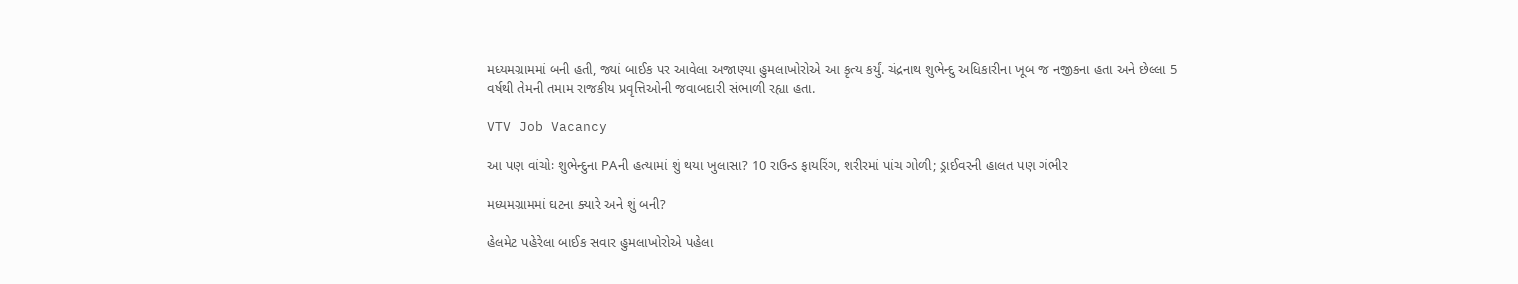મધ્યમગ્રામમાં બની હતી, જ્યાં બાઈક પર આવેલા અજાણ્યા હુમલાખોરોએ આ કૃત્ય કર્યું. ચંદ્રનાથ શુભેન્દુ અધિકારીના ખૂબ જ નજીકના હતા અને છેલ્લા 5 વર્ષથી તેમની તમામ રાજકીય પ્રવૃત્તિઓની જવાબદારી સંભાળી રહ્યા હતા.

VTV Job Vacancy

આ પણ વાંચોઃ શુભેન્દુના PAની હત્યામાં શું થયા ખુલાસા? 10 રાઉન્ડ ફાયરિંગ, શરીરમાં પાંચ ગોળી; ડ્રાઈવરની હાલત પણ ગંભીર

મધ્યમગ્રામમાં ઘટના ક્યારે અને શું બની?

હેલમેટ પહેરેલા બાઈક સવાર હુમલાખોરોએ પહેલા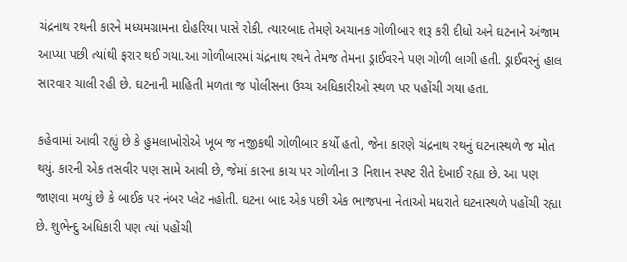ચંદ્રનાથ રથની કારને મધ્યમગ્રામના દોહરિયા પાસે રોકી. ત્યારબાદ તેમણે અચાનક ગોળીબાર શરૂ કરી દીધો અને ઘટનાને અંજામ આપ્યા પછી ત્યાંથી ફરાર થઈ ગયા.આ ગોળીબારમાં ચંદ્રનાથ રથને તેમજ તેમના ડ્રાઈવરને પણ ગોળી લાગી હતી. ડ્રાઈવરનું હાલ સારવાર ચાલી રહી છે. ઘટનાની માહિતી મળતા જ પોલીસના ઉચ્ચ અધિકારીઓ સ્થળ પર પહોંચી ગયા હતા.

કહેવામાં આવી રહ્યું છે કે હુમલાખોરોએ ખૂબ જ નજીકથી ગોળીબાર કર્યો હતો, જેના કારણે ચંદ્રનાથ રથનું ઘટનાસ્થળે જ મોત થયું. કારની એક તસવીર પણ સામે આવી છે, જેમાં કારના કાચ પર ગોળીના 3 નિશાન સ્પષ્ટ રીતે દેખાઈ રહ્યા છે. આ પણ જાણવા મળ્યું છે કે બાઈક પર નંબર પ્લેટ નહોતી. ઘટના બાદ એક પછી એક ભાજપના નેતાઓ મધરાતે ઘટનાસ્થળે પહોંચી રહ્યા છે. શુભેન્દુ અધિકારી પણ ત્યાં પહોંચી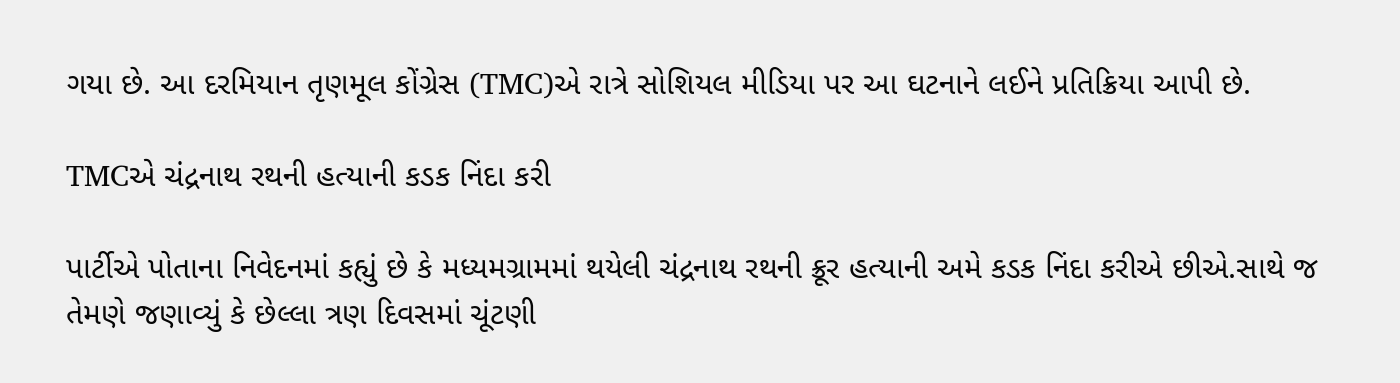ગયા છે. આ દરમિયાન તૃણમૂલ કોંગ્રેસ (TMC)એ રાત્રે સોશિયલ મીડિયા પર આ ઘટનાને લઈને પ્રતિક્રિયા આપી છે.

TMCએ ચંદ્રનાથ રથની હત્યાની કડક નિંદા કરી

પાર્ટીએ પોતાના નિવેદનમાં કહ્યું છે કે મધ્યમગ્રામમાં થયેલી ચંદ્રનાથ રથની ક્રૂર હત્યાની અમે કડક નિંદા કરીએ છીએ.સાથે જ તેમણે જણાવ્યું કે છેલ્લા ત્રણ દિવસમાં ચૂંટણી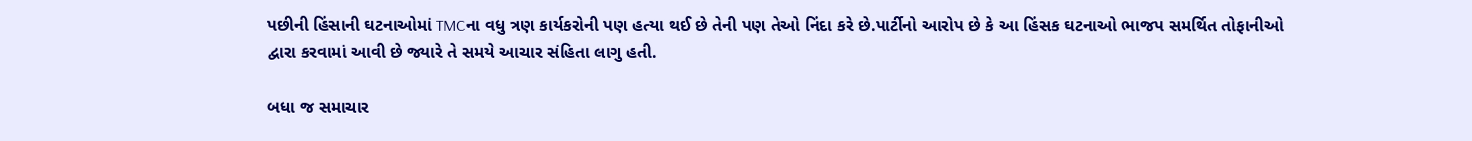પછીની હિંસાની ઘટનાઓમાં TMCના વધુ ત્રણ કાર્યકરોની પણ હત્યા થઈ છે તેની પણ તેઓ નિંદા કરે છે.પાર્ટીનો આરોપ છે કે આ હિંસક ઘટનાઓ ભાજપ સમર્થિત તોફાનીઓ દ્વારા કરવામાં આવી છે જ્યારે તે સમયે આચાર સંહિતા લાગુ હતી.

બધા જ સમાચાર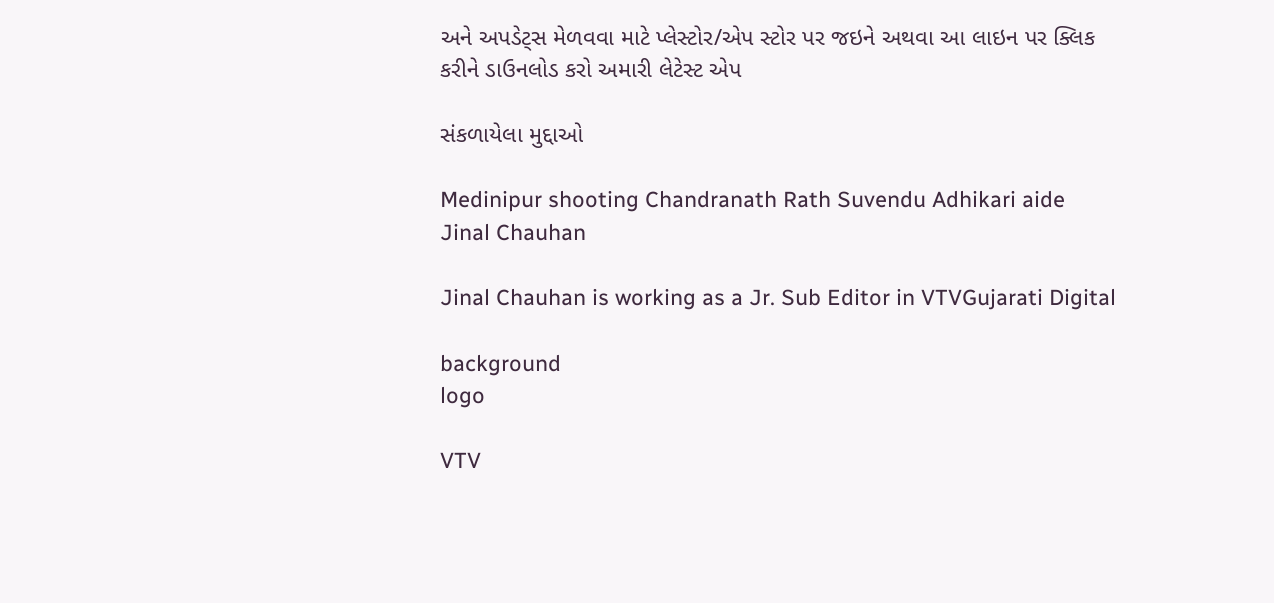અને અપડેટ્સ મેળવવા માટે પ્લેસ્ટોર/એપ સ્ટોર પર જઇને અથવા આ લાઇન પર ક્લિક કરીને ડાઉનલોડ કરો અમારી લેટેસ્ટ એપ

સંકળાયેલા મુદ્દાઓ

Medinipur shooting Chandranath Rath Suvendu Adhikari aide
Jinal Chauhan

Jinal Chauhan is working as a Jr. Sub Editor in VTVGujarati Digital

background
logo

VTV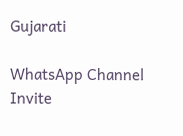Gujarati

WhatsApp Channel Invite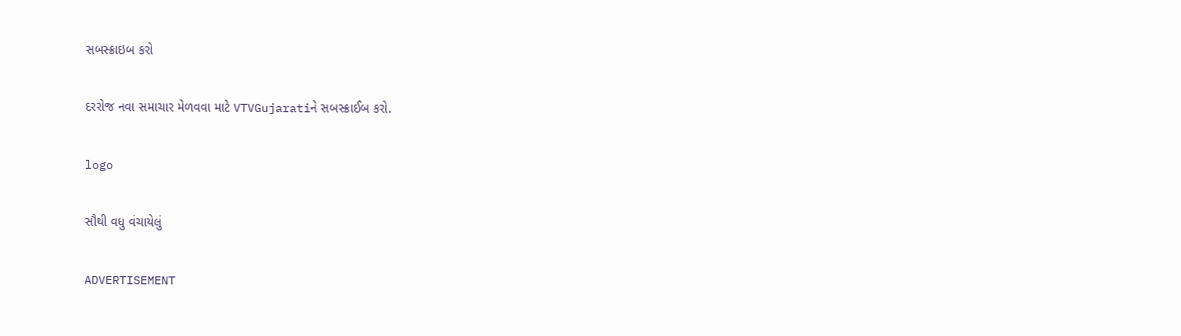સબસ્ક્રાઇબ કરો

દરરોજ નવા સમાચાર મેળવવા માટે VTVGujaratiને સબસ્ક્રાઈબ કરો.

logo

સૌથી વધુ વંચાયેલું

ADVERTISEMENT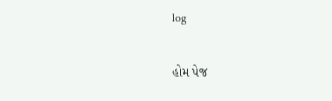log

હોમ પેજ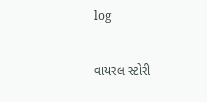log

વાયરલ સ્ટોરી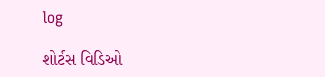log

શોર્ટસ વિડિઓ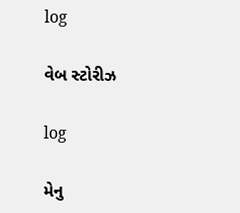log

વેબ સ્ટોરીઝ

log

મેનુ